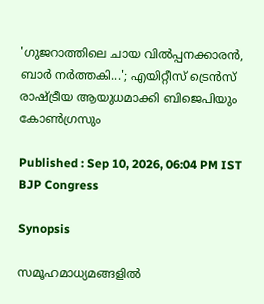'ഗുജറാത്തിലെ ചായ വില്‍പ്പനക്കാരൻ, ബാർ നർത്തകി...'; എയിറ്റീസ് ട്രെൻസ് രാഷ്ട്രീയ ആയുധമാക്കി ബിജെപിയും കോൺഗ്രസും

Published : Sep 10, 2026, 06:04 PM IST
BJP Congress

Synopsis

സമൂഹമാധ്യമങ്ങളിൽ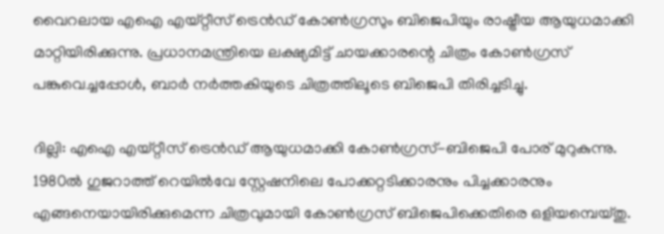വൈറലായ എഐ എയ്റ്റീസ് ട്രെൻഡ് കോൺഗ്രസും ബിജെപിയും രാഷ്ട്രീയ ആയുധമാക്കി മാറ്റിയിരിക്കുന്നു. പ്രധാനമന്ത്രിയെ ലക്ഷ്യമിട്ട് ചായക്കാരന്റെ ചിത്രം കോൺഗ്രസ് പങ്കുവെച്ചപ്പോൾ, ബാർ നർത്തകിയുടെ ചിത്രത്തിലൂടെ ബിജെപി തിരിച്ചടിച്ചു.

ദില്ലി: എഐ എയ്റ്റീസ് ട്രെന്‍ഡ് ആയുധമാക്കി കോൺഗ്രസ്-ബിജെപി പോര് മുറുകുന്നു. 1980ല്‍ ഗുജറാത്ത് റെയില്‍വേ സ്റ്റേഷനിലെ പോക്കറ്റടിക്കാരനും പിച്ചക്കാരനും എങ്ങനെയായിരിക്കുമെന്ന ചിത്രവുമായി കോണ്‍ഗ്രസ് ബിജെപിക്കെതിരെ ഒളിയമ്പെയ്തു.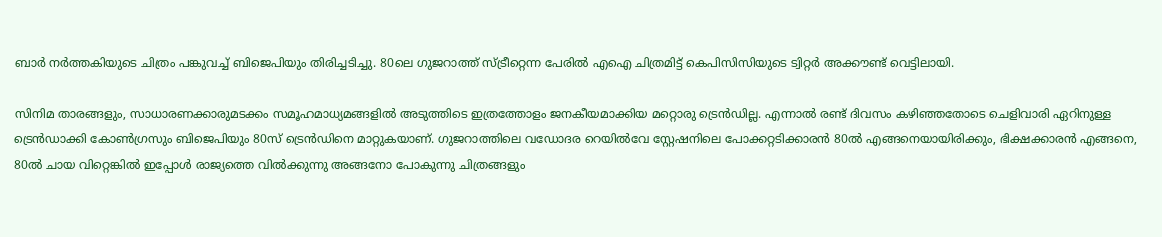ബാര്‍ നര്‍ത്തകിയുടെ ചിത്രം പങ്കുവച്ച് ബിജെപിയും തിരിച്ചടിച്ചു. 80ലെ ഗുജറാത്ത് സ്ട്രീറ്റെന്ന പേരില്‍ എഐ ചിത്രമിട്ട് കെപിസിസിയുടെ ട്വിറ്റര്‍ അക്കൗണ്ട് വെട്ടിലായി.

സിനിമ താരങ്ങളും, സാധാരണക്കാരുമടക്കം സമൂഹമാധ്യമങ്ങളില്‍ അടുത്തിടെ ഇത്രത്തോളം ജനകീയമാക്കിയ മറ്റൊരു ട്രെന്‍ഡില്ല. എന്നാല്‍ രണ്ട് ദിവസം കഴി‍ഞ്ഞതോടെ ചെളിവാരി ഏറിനുള്ള ട്രെന്‍ഡാക്കി കോണ്‍ഗ്രസും ബിജെപിയും 80സ് ട്രെന്‍ഡിനെ മാറ്റുകയാണ്. ഗുജറാത്തിലെ വഡോദര റെയില്‍വേ സ്റ്റേഷനിലെ പോക്കറ്റടിക്കാരന്‍ 80ൽ എങ്ങനെയായിരിക്കും, ഭിക്ഷക്കാരന്‍ എങ്ങനെ, 80ല്‍ ചായ വിറ്റെങ്കില്‍ ഇപ്പോള്‍ രാജ്യത്തെ വില്‍ക്കുന്നു അങ്ങനോ പോകുന്നു ചിത്രങ്ങളും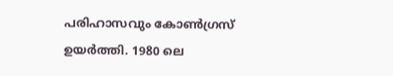പരിഹാസവും കോൺഗ്രസ് ഉയർത്തി. 1980 ലെ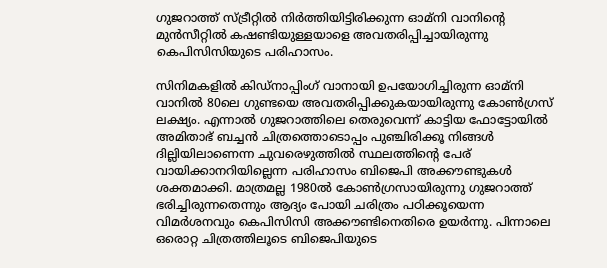ഗുജറാത്ത് സ്ട്രീറ്റിൽ നിര്‍ത്തിയിട്ടിരിക്കുന്ന ഓമ്നി വാനിന്‍റെ മുന്‍സീറ്റില്‍ കഷണ്ടിയുള്ളയാളെ അവതരിപ്പിച്ചായിരുന്നു കെപിസിസിയുടെ പരിഹാസം.

സിനിമകളില്‍ കിഡ്നാപ്പിംഗ് വാനായി ഉപയോഗിച്ചിരുന്ന ഓമ്നി വാനില്‍ 80ലെ ഗുണ്ടയെ അവതരിപ്പിക്കുകയായിരുന്നു കോണ്‍ഗ്രസ് ലക്ഷ്യം. എന്നാല്‍ ഗുജറാത്തിലെ തെരുവെന്ന് കാട്ടിയ ഫോട്ടോയില്‍ അമിതാഭ് ബച്ചന്‍ ചിത്രത്തൊടൊപ്പം പുഞ്ചിരിക്കൂ നിങ്ങള്‍ ദില്ലിയിലാണെന്ന ചുവരെഴുത്തില്‍ സ്ഥലത്തിന്‍റെ പേര് വായിക്കാനറിയില്ലെന്ന പരിഹാസം ബിജെപി അക്കൗണ്ടുകള്‍ ശക്തമാക്കി. മാത്രമല്ല 1980ല്‍ കോണ്‍ഗ്രസായിരുന്നു ഗുജറാത്ത് ഭരിച്ചിരുന്നതെന്നും ആദ്യം പോയി ചരിത്രം പഠിക്കൂയെന്ന വിമര്‍ശനവും കെപിസിസി അക്കൗണ്ടിനെതിരെ ഉയർന്നു. പിന്നാലെ ഒരൊറ്റ ചിത്രത്തിലൂടെ ബിജെപിയുടെ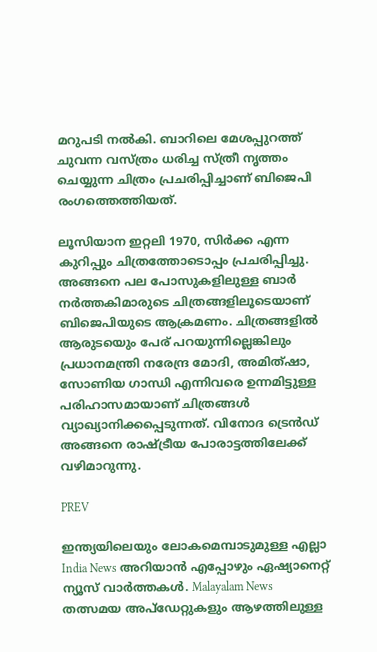മറുപടി നൽകി. ബാറിലെ മേശപ്പുറത്ത് ചുവന്ന വസ്ത്രം ധരിച്ച സ്ത്രീ നൃത്തം ചെയ്യുന്ന ചിത്രം പ്രചരിപ്പിച്ചാണ് ബിജെപി രംഗത്തെത്തിയത്.

ലൂസിയാന ഇറ്റലി 1970, സിര്‍ക്ക എന്ന കുറിപ്പും ചിത്രത്തോടൊപ്പം പ്രചരിപ്പിച്ചു. അങ്ങനെ പല പോസുകളിലുള്ള ബാര്‍ നര്‍ത്തകിമാരുടെ ചിത്രങ്ങളിലൂടെയാണ് ബിജെപിയുടെ ആക്രമണം. ചിത്രങ്ങളില്‍ ആരുടയെും പേര് പറയുന്നില്ലെങ്കിലും പ്രധാനമന്ത്രി നരേന്ദ്ര മോദി, അമിത്ഷാ, സോണിയ ഗാന്ധി എന്നിവരെ ഉന്നമിട്ടുള്ള പരിഹാസമായാണ് ചിത്രങ്ങള്‍ വ്യാഖ്യാനിക്കപ്പെടുന്നത്. വിനോദ ട്രെന്‍ഡ് അങ്ങനെ രാഷ്ട്രീയ പോരാട്ടത്തിലേക്ക് വഴിമാറുന്നു.

PREV

ഇന്ത്യയിലെയും ലോകമെമ്പാടുമുള്ള എല്ലാ India News അറിയാൻ എപ്പോഴും ഏഷ്യാനെറ്റ് ന്യൂസ് വാർത്തകൾ. Malayalam News   തത്സമയ അപ്‌ഡേറ്റുകളും ആഴത്തിലുള്ള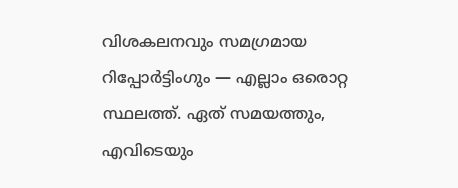വിശകലനവും സമഗ്രമായ റിപ്പോർട്ടിംഗും — എല്ലാം ഒരൊറ്റ സ്ഥലത്ത്. ഏത് സമയത്തും, എവിടെയും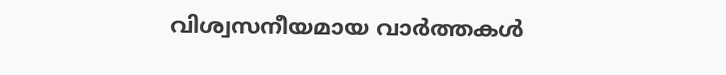വിശ്വസനീയമായ വാർത്തകൾ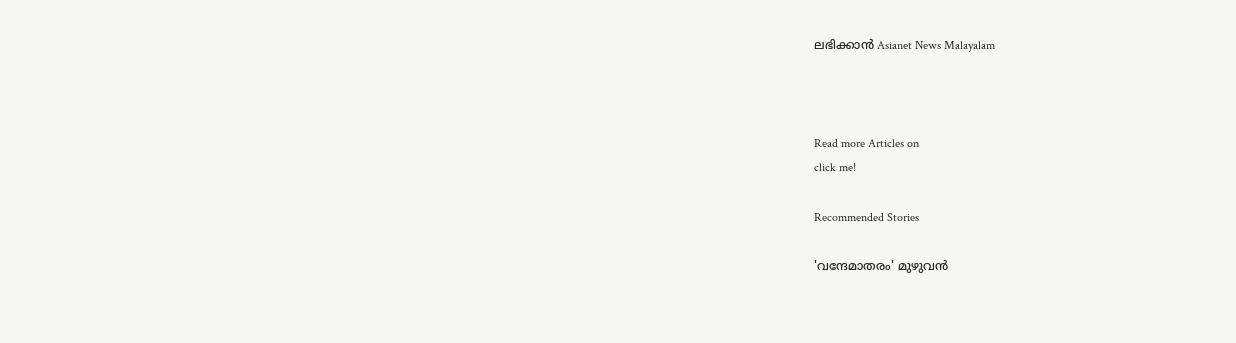ലഭിക്കാൻ Asianet News Malayalam



Read more Articles on
click me!

Recommended Stories

'വന്ദേമാതരം' മുഴുവന്‍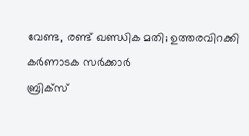വേണ്ട, രണ്ട് ഖണ്ഡിക മതി; ഉത്തരവിറക്കി കർണാടക സർക്കാർ
ബ്രിക്സ്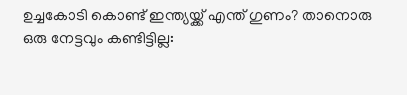ഉച്ചകോടി കൊണ്ട് ഇന്ത്യയ്ക്ക് എന്ത് ഗുണം? താനൊരു ഒരു നേട്ടവും കണ്ടിട്ടില്ല: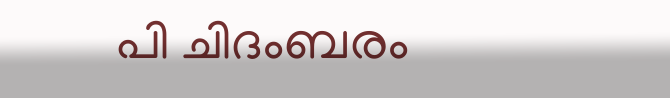പി ചിദംബരം